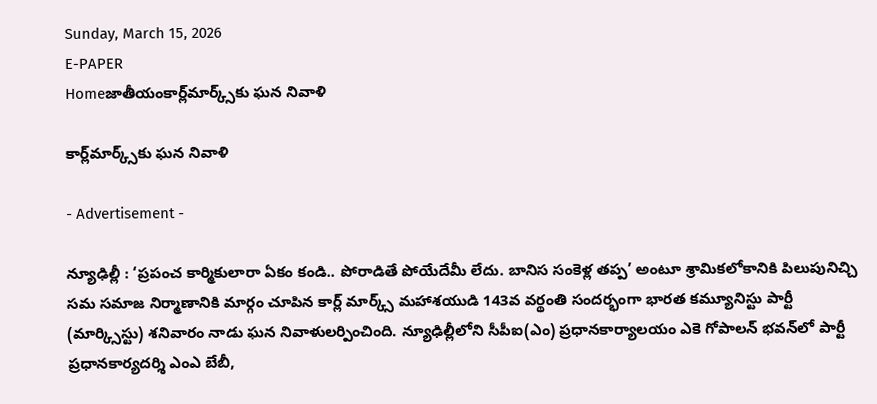Sunday, March 15, 2026
E-PAPER
Homeజాతీయంకార్ల్‌మార్క్స్‌కు ఘన నివాళి

కార్ల్‌మార్క్స్‌కు ఘన నివాళి

- Advertisement -

న్యూఢిల్లీ : ‘ప్రపంచ కార్మికులారా ఏకం కండి.. పోరాడితే పోయేదేమీ లేదు. బానిస సంకెళ్ల తప్ప’ అంటూ శ్రామికలోకానికి పిలుపునిచ్చి సమ సమాజ నిర్మాణానికి మార్గం చూపిన కార్ల్‌ మార్క్స్‌ మహాశయుడి 143వ వర్థంతి సందర్భంగా భారత కమ్యూనిస్టు పార్టీ (మార్క్సిస్టు) శనివారం నాడు ఘన నివాళులర్పించింది. న్యూఢిల్లీలోని సీపీఐ(ఎం) ప్రధానకార్యాలయం ఎకె గోపాలన్‌ భవన్‌లో పార్టీ ప్రధానకార్యదర్శి ఎంఎ బేబీ,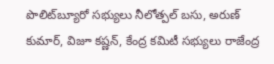పొలిట్‌బ్యూరో సభ్యులు నీలోత్పల్‌ బసు, అరుణ్‌ కుమార్‌, విజూ కష్ణన్‌, కేంద్ర కమిటీ సభ్యులు రాజేంద్ర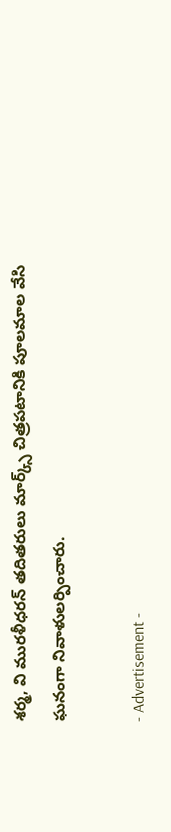శర్మ, వి మురళీధరన్‌ తదితరులు మార్క్స్‌ చిత్రపటానికి పూలమాల వేసి ఘనంగా నివాళులర్పించారు.

- Advertisement -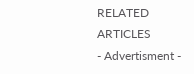RELATED ARTICLES
- Advertisment -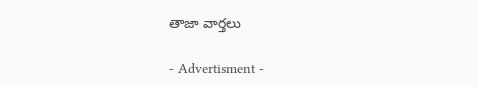తాజా వార్తలు

- Advertisment -